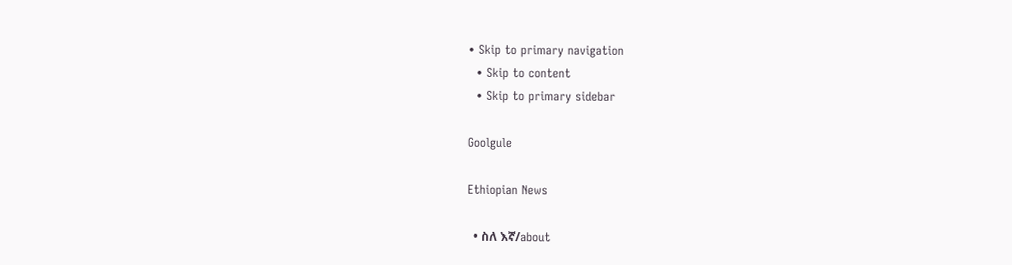• Skip to primary navigation
  • Skip to content
  • Skip to primary sidebar

Goolgule

Ethiopian News

  • ስለ እኛ/about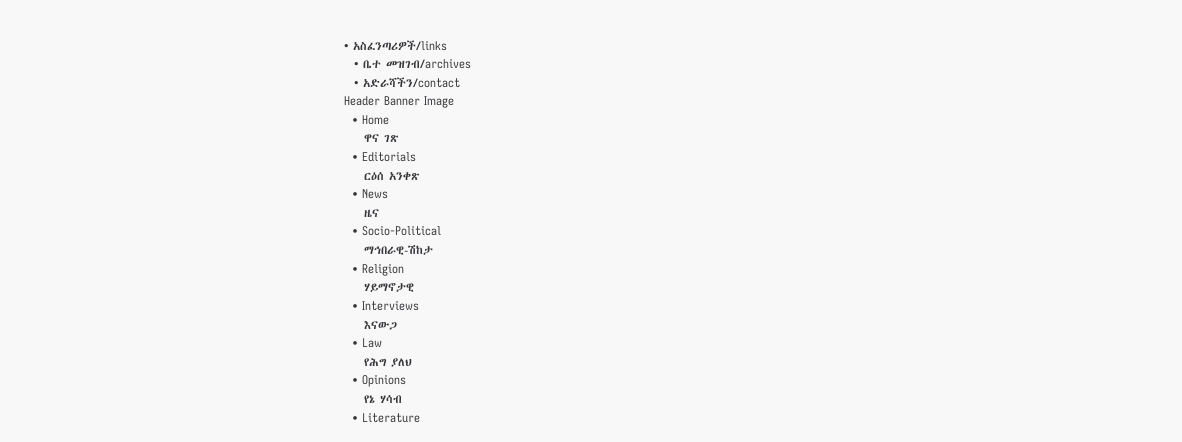• አስፈንጣሪዎች/links
  • ቤተ መዝገብ/archives
  • አድራሻችን/contact
Header Banner Image
  • Home
    ዋና ገጽ
  • Editorials
    ርዕሰ አንቀጽ
  • News
    ዜና
  • Socio-Political
    ማኅበራዊ-ሽከታ
  • Religion
    ሃይማኖታዊ
  • Interviews
    እናውጋ
  • Law
    የሕግ ያለህ
  • Opinions
    የኔ ሃሳብ
  • Literature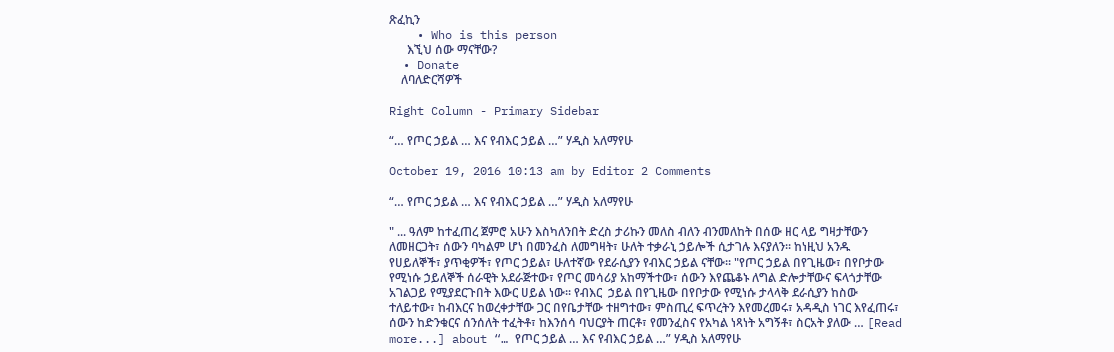ጽፈኪን
    • Who is this person
      እኚህ ሰው ማናቸው?
  • Donate
    ለባለድርሻዎች

Right Column - Primary Sidebar

“… የጦር ኃይል … እና የብእር ኃይል …” ሃዲስ አለማየሁ

October 19, 2016 10:13 am by Editor 2 Comments

“… የጦር ኃይል … እና የብእር ኃይል …” ሃዲስ አለማየሁ

" ... ዓለም ከተፈጠረ ጀምሮ አሁን እስካለንበት ድረስ ታሪኩን መለስ ብለን ብንመለከት በሰው ዘር ላይ ግዛታቸውን ለመዘርጋት፣ ሰውን ባካልም ሆነ በመንፈስ ለመግዛት፣ ሁለት ተቃራኒ ኃይሎች ሲታገሉ እናያለን፡፡ ከነዚህ አንዱ የሀይለኞች፣ ያጥቂዎች፣ የጦር ኃይል፣ ሁለተኛው የደራሲያን የብእር ኃይል ናቸው፡፡ "የጦር ኃይል በየጊዜው፣ በየቦታው የሚነሱ ኃይለኞች ሰራዊት አደራጅተው፣ የጦር መሳሪያ አከማችተው፣ ሰውን እየጨቆኑ ለግል ድሎታቸውና ፍላጎታቸው አገልጋይ የሚያደርጉበት እውር ሀይል ነው፡፡ የብእር  ኃይል በየጊዜው በየቦታው የሚነሱ ታላላቅ ደራሲያን ከስው ተለይተው፣ ከብእርና ከወረቀታቸው ጋር በየቤታቸው ተዘግተው፣ ምስጢረ ፍጥረትን እየመረመሩ፣ አዳዲስ ነገር እየፈጠሩ፣ ሰውን ከድንቁርና ሰንሰለት ተፈትቶ፣ ከእንሰሳ ባህርያት ጠርቶ፣ የመንፈስና የአካል ነጻነት አግኝቶ፣ ስርአት ያለው … [Read more...] about “… የጦር ኃይል … እና የብእር ኃይል …” ሃዲስ አለማየሁ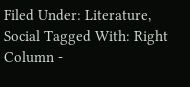Filed Under: Literature, Social Tagged With: Right Column -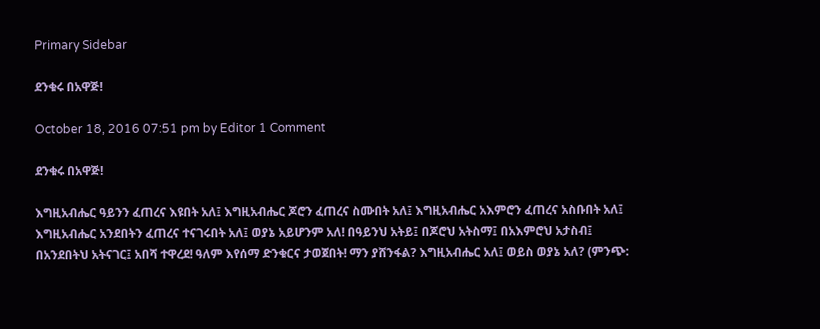Primary Sidebar

ደንቁሩ በአዋጅ!

October 18, 2016 07:51 pm by Editor 1 Comment

ደንቁሩ በአዋጅ!

እግዚአብሔር ዓይንን ፈጠረና እዩበት አለ፤ እግዚአብሔር ጆሮን ፈጠረና ስሙበት አለ፤ እግዚአብሔር አእምሮን ፈጠረና አስቡበት አለ፤ እግዚአብሔር አንደበትን ፈጠረና ተናገሩበት አለ፤ ወያኔ አይሆንም አለ! በዓይንህ አትይ፤ በጆሮህ አትስማ፤ በአእምሮህ አታስብ፤ በአንደበትህ አትናገር፤ አበሻ ተዋረደ! ዓለም እየሰማ ድንቁርና ታወጀበት! ማን ያሸንፋል? እግዚአብሔር አለ፤ ወይስ ወያኔ አለ? (ምንጭ: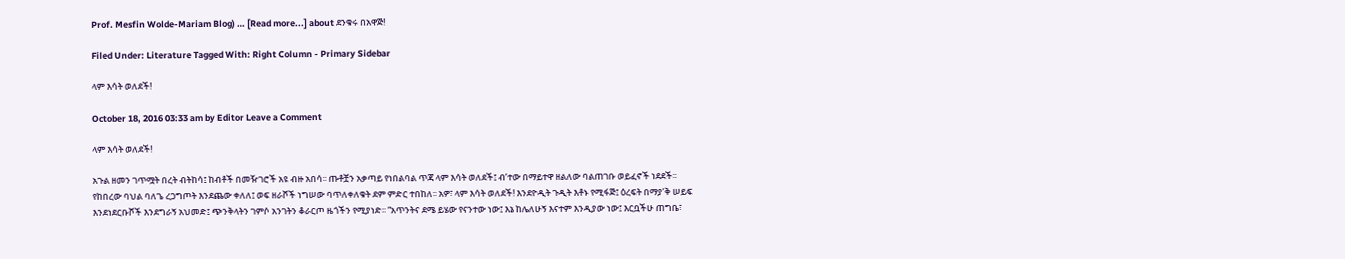Prof. Mesfin Wolde-Mariam Blog) … [Read more...] about ደንቁሩ በአዋጅ!

Filed Under: Literature Tagged With: Right Column - Primary Sidebar

ላም እሳት ወለደች!

October 18, 2016 03:33 am by Editor Leave a Comment

ላም እሳት ወለደች!

አጉል ዘመን ገጥሟት በረት ብትከሳ፤ ከብቶች በመዥገሮች አዩ ብዙ አበሳ፡፡ ጡቶቿን አቃጣይ የነበልባል ጥጃ ላም እሳት ወለደች፤ ብ’ተው በማይተዋ ዘልለው ባልጠገቡ ወይፈኖች ነደደች፡፡ የከበረው ባህል ባለጌ ረጋግጦት እንደጨው ቀለለ፤ ወፍ ዘራሾች ነግሠው ባጥለቀለቁት ደም ምድር ተበከለ፡፡ አዎ፣ ላም እሳት ወለደች! እንደዮዲት ጉዲት እቶኑ የሚፋጅ፤ ዕረፍት በማያ’ቅ ሠይፍ እንደነደርቡሾች እንደግራኝ አህመድ፤ ጭንቅላትን ገምሶ አንገትን ቆራርጦ ዜጎችን የሚያነድ፡፡ “አጥንትና ደሜ ይሄው የናንተው ነው፤ እኔ ከሌለሁኝ እናተም እንዲያው ነው፤ እርቧችሁ ጠግቤ፣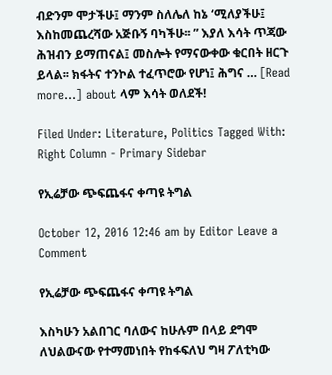ብድንም ሞታችሁ፤ ማንም ስለሌለ ከኔ ‘ሚለያችሁ፤ እስከመጨረሻው አጅቡኝ ባካችሁ፡፡ ” እያለ እሳት ጥጃው ሕዝብን ይማጠናል፤ መስሎት የማናውቀው ቁርበት ዘርጉ ይላል፡፡ ክፋትና ተንኮል ተፈጥሮው የሆነ፤ ሕግና … [Read more...] about ላም እሳት ወለደች!

Filed Under: Literature, Politics Tagged With: Right Column - Primary Sidebar

የኢሬቻው ጭፍጨፋና ቀጣዩ ትግል

October 12, 2016 12:46 am by Editor Leave a Comment

የኢሬቻው ጭፍጨፋና ቀጣዩ ትግል

እስካሁን አልበገር ባለውና ከሁሉም በላይ ደግሞ ለህልውናው የተማመነበት የከፋፍለህ ግዛ ፖለቲካው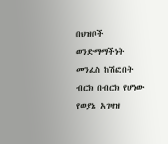በህዝቦች ወንድማማችነት መንፈስ ከሽፎበት ብርክ በብርክ የሆነው የወያኔ አገዛዝ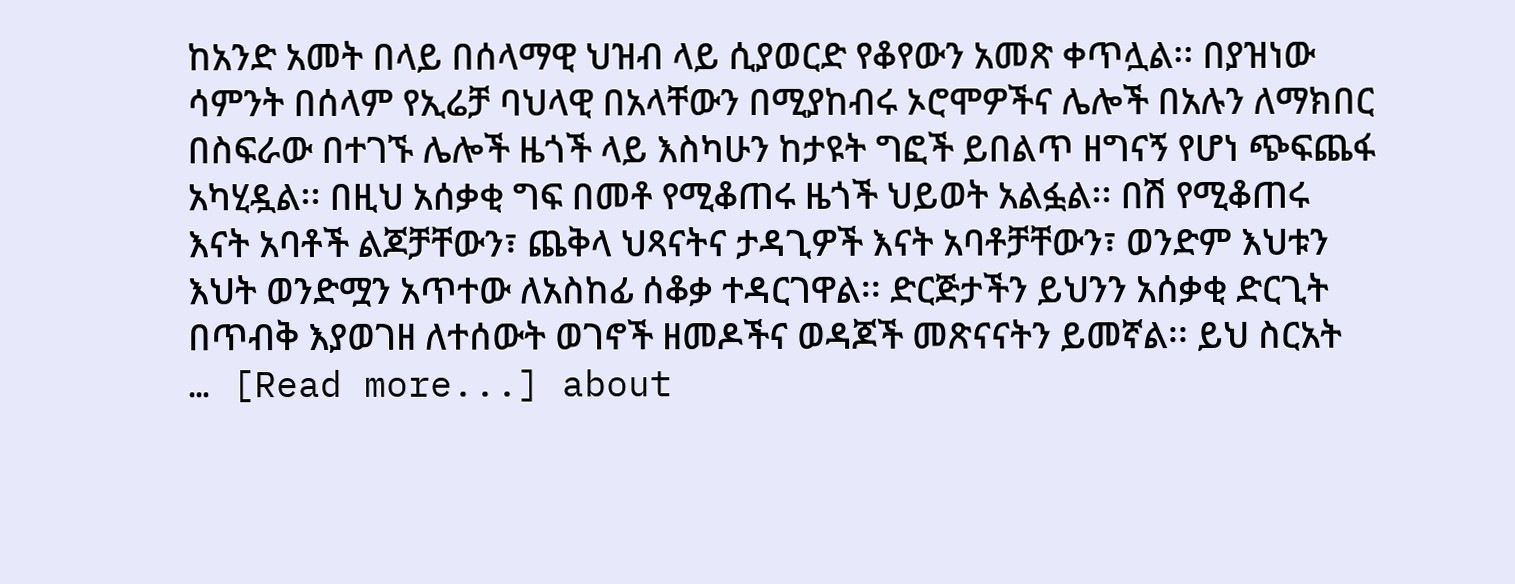ከአንድ አመት በላይ በሰላማዊ ህዝብ ላይ ሲያወርድ የቆየውን አመጽ ቀጥሏል፡፡ በያዝነው ሳምንት በሰላም የኢሬቻ ባህላዊ በአላቸውን በሚያከብሩ ኦሮሞዎችና ሌሎች በአሉን ለማክበር በስፍራው በተገኙ ሌሎች ዜጎች ላይ እስካሁን ከታዩት ግፎች ይበልጥ ዘግናኝ የሆነ ጭፍጨፋ አካሂዷል፡፡ በዚህ አሰቃቂ ግፍ በመቶ የሚቆጠሩ ዜጎች ህይወት አልፏል፡፡ በሽ የሚቆጠሩ እናት አባቶች ልጆቻቸውን፣ ጨቅላ ህጻናትና ታዳጊዎች እናት አባቶቻቸውን፣ ወንድም እህቱን እህት ወንድሟን አጥተው ለአስከፊ ሰቆቃ ተዳርገዋል፡፡ ድርጅታችን ይህንን አሰቃቂ ድርጊት በጥብቅ እያወገዘ ለተሰውት ወገኖች ዘመዶችና ወዳጆች መጽናናትን ይመኛል፡፡ ይህ ስርአት … [Read more...] about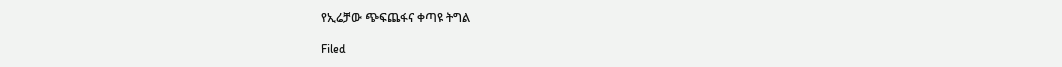የኢሬቻው ጭፍጨፋና ቀጣዩ ትግል

Filed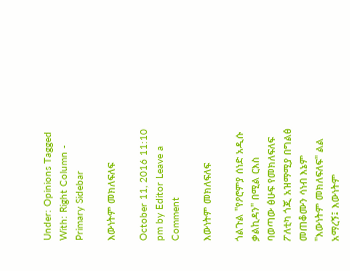Under: Opinions Tagged With: Right Column - Primary Sidebar

እውነትም መክለፍለፍ

October 11, 2016 11:10 pm by Editor Leave a Comment

እውነትም መክለፍለፍ

ጎልጉል "የዖሮምያ ሰነድ አዲሱ ቃልኪዳን" በሚል ርእስ ባወጣው ፅሁፍ የመክለፍለፍ ፖለቲካ ጎጂ አዝማሚያ በግልፅ መጠቆሙን ሳነብ እኔም "እውነትም መክለፍለፍ" ልል አማረኝ፤ እውነትም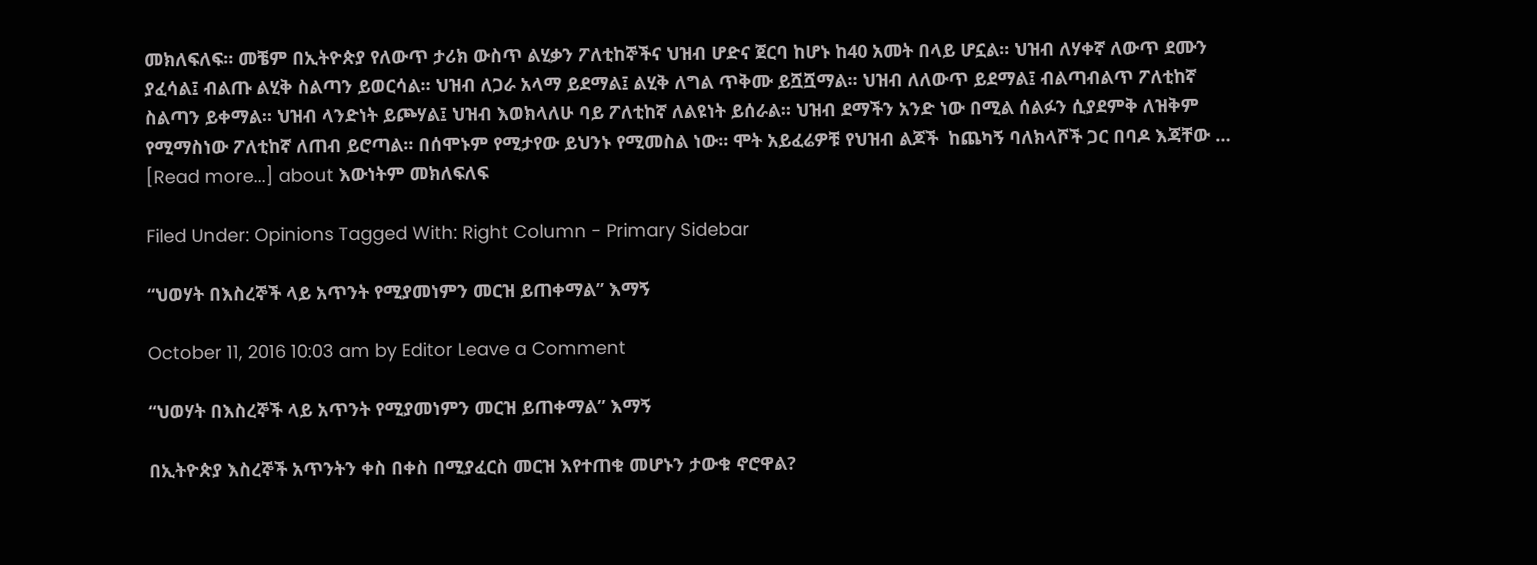መክለፍለፍ። መቼም በኢትዮጵያ የለውጥ ታሪክ ውስጥ ልሂቃን ፖለቲከኞችና ህዝብ ሆድና ጀርባ ከሆኑ ከ40 አመት በላይ ሆኗል። ህዝብ ለሃቀኛ ለውጥ ደሙን ያፈሳል፤ ብልጡ ልሂቅ ስልጣን ይወርሳል። ህዝብ ለጋራ አላማ ይደማል፤ ልሂቅ ለግል ጥቅሙ ይሿሿማል። ህዝብ ለለውጥ ይደማል፤ ብልጣብልጥ ፖለቲከኛ ስልጣን ይቀማል። ህዝብ ላንድነት ይጮሃል፤ ህዝብ እወክላለሁ ባይ ፖለቲከኛ ለልዩነት ይሰራል። ህዝብ ደማችን አንድ ነው በሚል ሰልፉን ሲያደምቅ ለዝቅም የሚማስነው ፖለቲከኛ ለጠብ ይሮጣል። በሰሞኑም የሚታየው ይህንኑ የሚመስል ነው። ሞት አይፈሬዎቹ የህዝብ ልጆች  ከጨካኝ ባለክላሾች ጋር በባዶ እጃቸው … [Read more...] about እውነትም መክለፍለፍ

Filed Under: Opinions Tagged With: Right Column - Primary Sidebar

“ህወሃት በእስረኞች ላይ አጥንት የሚያመነምን መርዝ ይጠቀማል” እማኝ

October 11, 2016 10:03 am by Editor Leave a Comment

“ህወሃት በእስረኞች ላይ አጥንት የሚያመነምን መርዝ ይጠቀማል” እማኝ

በኢትዮጵያ እስረኞች አጥንትን ቀስ በቀስ በሚያፈርስ መርዝ እየተጠቁ መሆኑን ታውቁ ኖሮዋል?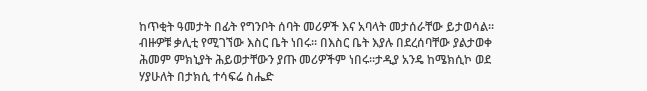ከጥቂት ዓመታት በፊት የግንቦት ሰባት መሪዎች እና አባላት መታሰራቸው ይታወሳል። ብዙዎቹ ቃሊቲ የሚገኘው እስር ቤት ነበሩ። በእስር ቤት እያሉ በደረሰባቸው ያልታወቀ ሕመም ምክኒያት ሕይወታቸውን ያጡ መሪዎችም ነበሩ።ታዲያ አንዴ ከሜክሲኮ ወደ ሃያሁለት በታክሲ ተሳፍሬ ስሔድ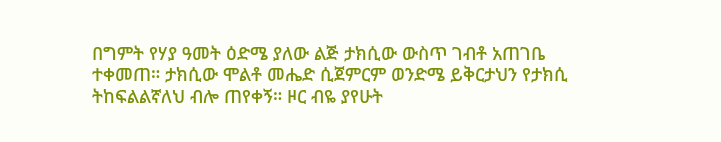በግምት የሃያ ዓመት ዕድሜ ያለው ልጅ ታክሲው ውስጥ ገብቶ አጠገቤ ተቀመጠ። ታክሲው ሞልቶ መሔድ ሲጀምርም ወንድሜ ይቅርታህን የታክሲ ትከፍልልኛለህ ብሎ ጠየቀኝ። ዞር ብዬ ያየሁት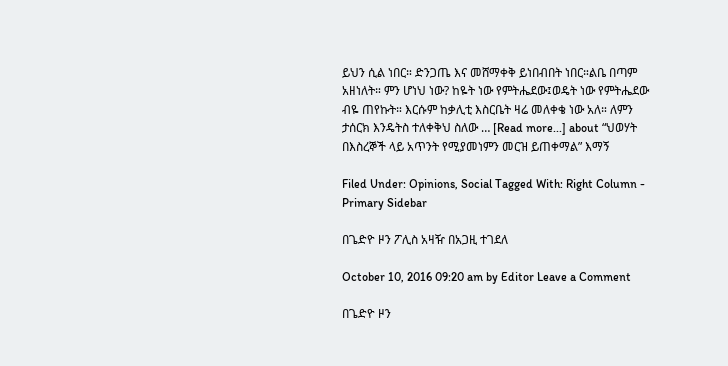ይህን ሲል ነበር። ድንጋጤ እና መሸማቀቅ ይነበብበት ነበር።ልቤ በጣም አዘነለት። ምን ሆነህ ነው? ከዬት ነው የምትሔደው፤ወዴት ነው የምትሔደው ብዬ ጠየኩት። እርሱም ከቃሊቲ እስርቤት ዛሬ መለቀቄ ነው አለ። ለምን ታሰርክ እንዴትስ ተለቀቅህ ስለው … [Read more...] about “ህወሃት በእስረኞች ላይ አጥንት የሚያመነምን መርዝ ይጠቀማል” እማኝ

Filed Under: Opinions, Social Tagged With: Right Column - Primary Sidebar

በጌድዮ ዞን ፖሊስ አዛዥ በአጋዚ ተገደለ

October 10, 2016 09:20 am by Editor Leave a Comment

በጌድዮ ዞን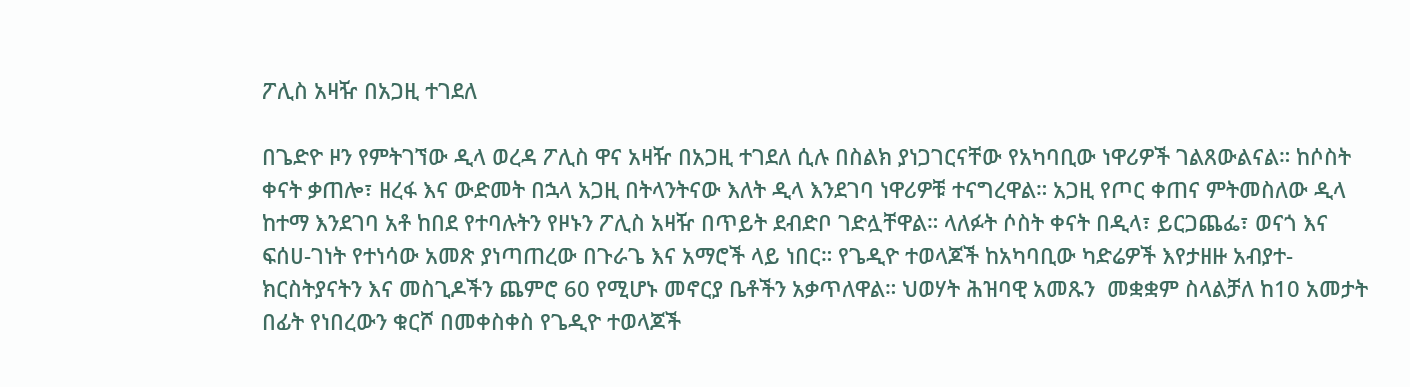ፖሊስ አዛዥ በአጋዚ ተገደለ

በጌድዮ ዞን የምትገኘው ዲላ ወረዳ ፖሊስ ዋና አዛዥ በአጋዚ ተገደለ ሲሉ በስልክ ያነጋገርናቸው የአካባቢው ነዋሪዎች ገልጸውልናል። ከሶስት ቀናት ቃጠሎ፣ ዘረፋ እና ውድመት በኋላ አጋዚ በትላንትናው እለት ዲላ እንደገባ ነዋሪዎቹ ተናግረዋል። አጋዚ የጦር ቀጠና ምትመስለው ዲላ ከተማ እንደገባ አቶ ከበደ የተባሉትን የዞኑን ፖሊስ አዛዥ በጥይት ደብድቦ ገድሏቸዋል። ላለፉት ሶስት ቀናት በዲላ፣ ይርጋጨፌ፣ ወናጎ እና ፍሰሀ-ገነት የተነሳው አመጽ ያነጣጠረው በጉራጌ እና አማሮች ላይ ነበር። የጌዲዮ ተወላጆች ከአካባቢው ካድሬዎች እየታዘዙ አብያተ-ክርስትያናትን እና መስጊዶችን ጨምሮ 60 የሚሆኑ መኖርያ ቤቶችን አቃጥለዋል። ህወሃት ሕዝባዊ አመጹን  መቋቋም ስላልቻለ ከ10 አመታት በፊት የነበረውን ቁርሾ በመቀስቀስ የጌዲዮ ተወላጆች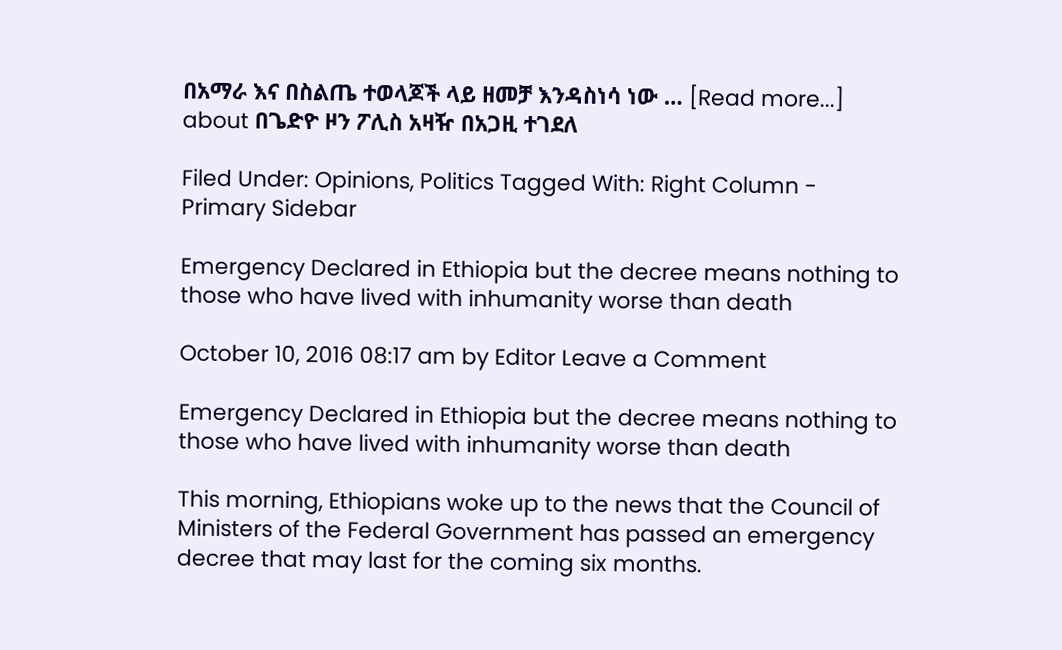በአማራ እና በስልጤ ተወላጆች ላይ ዘመቻ እንዳስነሳ ነው … [Read more...] about በጌድዮ ዞን ፖሊስ አዛዥ በአጋዚ ተገደለ

Filed Under: Opinions, Politics Tagged With: Right Column - Primary Sidebar

Emergency Declared in Ethiopia but the decree means nothing to those who have lived with inhumanity worse than death

October 10, 2016 08:17 am by Editor Leave a Comment

Emergency Declared in Ethiopia but the decree means nothing to those who have lived with inhumanity worse than death

This morning, Ethiopians woke up to the news that the Council of Ministers of the Federal Government has passed an emergency decree that may last for the coming six months.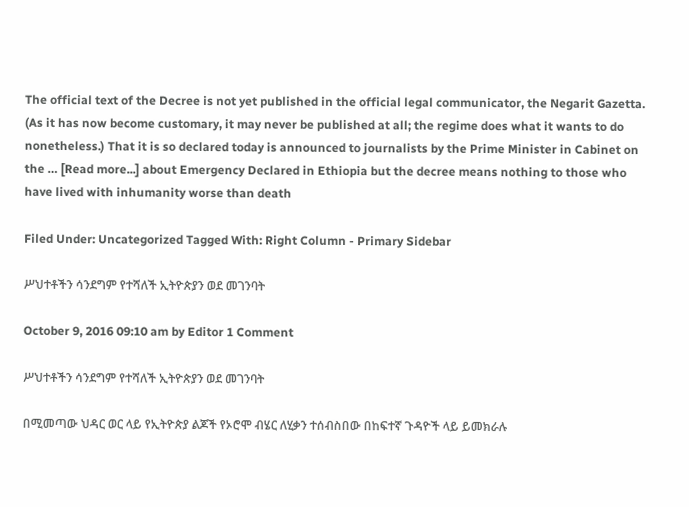The official text of the Decree is not yet published in the official legal communicator, the Negarit Gazetta. (As it has now become customary, it may never be published at all; the regime does what it wants to do nonetheless.) That it is so declared today is announced to journalists by the Prime Minister in Cabinet on the … [Read more...] about Emergency Declared in Ethiopia but the decree means nothing to those who have lived with inhumanity worse than death

Filed Under: Uncategorized Tagged With: Right Column - Primary Sidebar

ሥህተቶችን ሳንደግም የተሻለች ኢትዮጵያን ወደ መገንባት

October 9, 2016 09:10 am by Editor 1 Comment

ሥህተቶችን ሳንደግም የተሻለች ኢትዮጵያን ወደ መገንባት

በሚመጣው ህዳር ወር ላይ የኢትዮጵያ ልጆች የኦሮሞ ብሄር ለሂቃን ተሰብስበው በከፍተኛ ጉዳዮች ላይ ይመክራሉ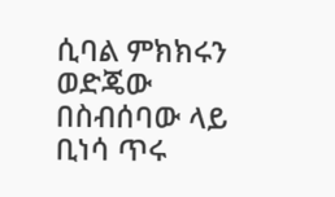ሲባል ምክክሩን ወድጄው በስብሰባው ላይ ቢነሳ ጥሩ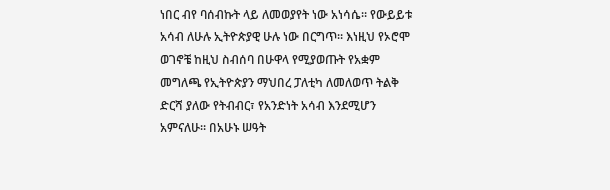ነበር ብየ ባሰብኩት ላይ ለመወያየት ነው አነሳሴ። የውይይቱ አሳብ ለሁሉ ኢትዮጵያዊ ሁሉ ነው በርግጥ። እነዚህ የኦሮሞ ወገኖቼ ከዚህ ስብሰባ በሁዋላ የሚያወጡት የአቋም መግለጫ የኢትዮጵያን ማህበረ ፓለቲካ ለመለወጥ ትልቅ ድርሻ ያለው የትብብር፣ የአንድነት አሳብ እንደሚሆን አምናለሁ። በአሁኑ ሠዓት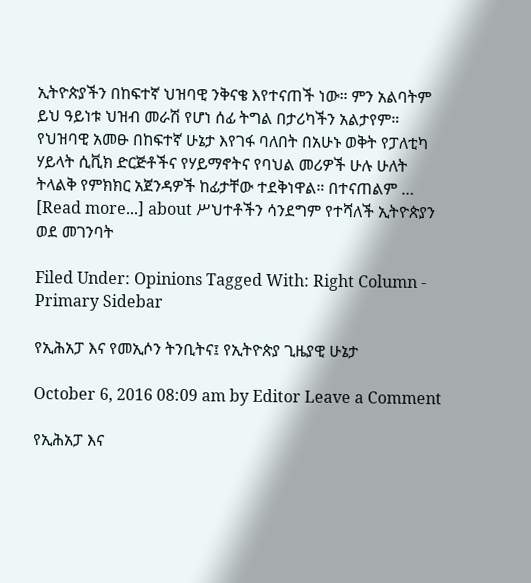ኢትዮጵያችን በከፍተኛ ህዝባዊ ንቅናቄ እየተናጠች ነው። ምን አልባትም ይህ ዓይነቱ ህዝብ መራሽ የሆነ ሰፊ ትግል በታሪካችን አልታየም። የህዝባዊ አመፁ በከፍተኛ ሁኔታ እየገፋ ባለበት በአሁኑ ወቅት የፓለቲካ ሃይላት ሲቪክ ድርጅቶችና የሃይማኖትና የባህል መሪዎች ሁሉ ሁለት ትላልቅ የምክክር አጀንዳዎች ከፊታቸው ተደቅነዋል። በተናጠልም … [Read more...] about ሥህተቶችን ሳንደግም የተሻለች ኢትዮጵያን ወደ መገንባት

Filed Under: Opinions Tagged With: Right Column - Primary Sidebar

የኢሕአፓ እና የመኢሶን ትንቢትና፤ የኢትዮጵያ ጊዜያዊ ሁኔታ

October 6, 2016 08:09 am by Editor Leave a Comment

የኢሕአፓ እና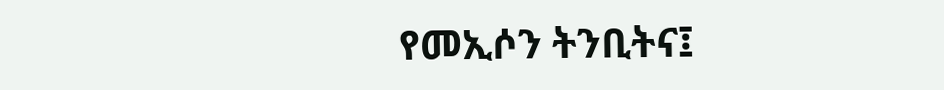የመኢሶን ትንቢትና፤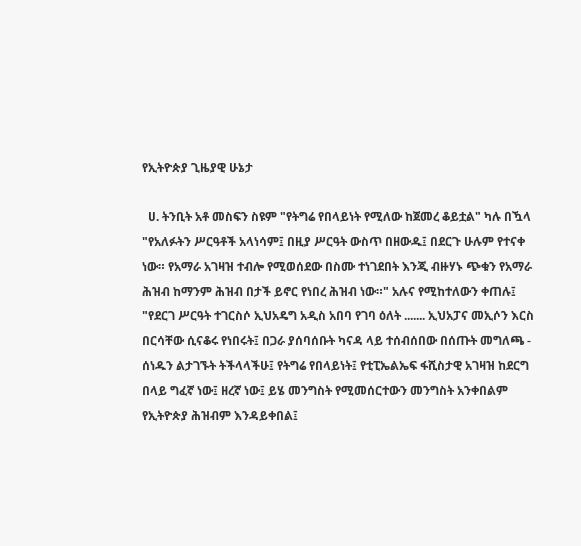የኢትዮጵያ ጊዜያዊ ሁኔታ

  ሀ. ትንቢት አቶ መስፍን ስዩም "የትግሬ የበላይነት የሚለው ከጀመረ ቆይቷል" ካሉ በዃላ "የአለፉትን ሥርዓቶች አላነሳም፤ በዚያ ሥርዓት ውስጥ በዘውዱ፤ በደርጉ ሁሉም የተናቀ ነው። የአማራ አገዛዝ ተብሎ የሚወሰደው በስሙ ተነገደበት እንጂ ብዙሃኑ ጭቁን የአማራ ሕዝብ ከማንም ሕዝብ በታች ይኖር የነበረ ሕዝብ ነው።" አሉና የሚከተለውን ቀጠሉ፤ "የደርገ ሥርዓት ተገርስሶ ኢህአዴግ አዲስ አበባ የገባ ዕለት ....... ኢህአፓና መኢሶን እርስ በርሳቸው ሲናቆሩ የነበሩት፤ በጋራ ያሰባሰቡት ካናዳ ላይ ተሰብሰበው በሰጡት መግለጫ - ሰነዱን ልታገኙት ትችላላችሁ፤ የትግሬ የበላይነት፤ የቲፒኤልኤፍ ፋሺስታዊ አገዛዝ ከደርግ በላይ ግፈኛ ነው፤ ዘረኛ ነው፤ ይሄ መንግስት የሚመሰርተውን መንግስት አንቀበልም የኢትዮጵያ ሕዝብም እንዳይቀበል፤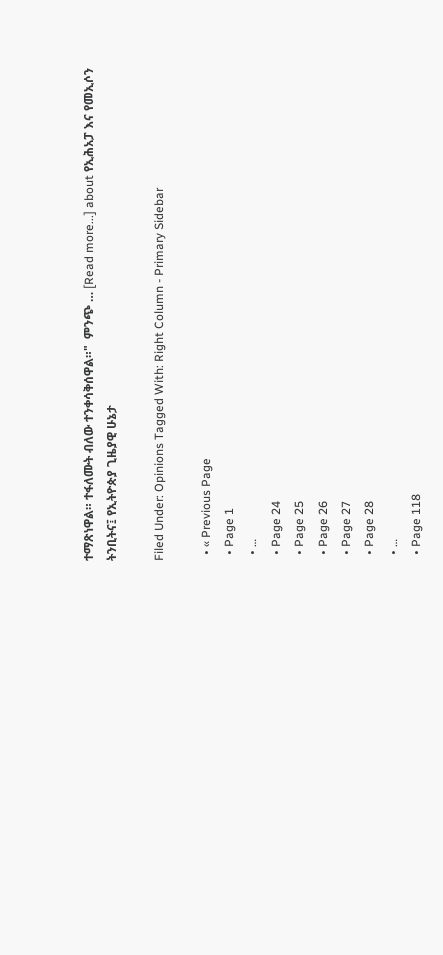ተማጽነዋል። ተፋለሙት ብለው ተንቀሳቅሰዋል።"  ምንጭ … [Read more...] about የኢሕአፓ እና የመኢሶን ትንቢትና፤ የኢትዮጵያ ጊዜያዊ ሁኔታ

Filed Under: Opinions Tagged With: Right Column - Primary Sidebar

  • « Previous Page
  • Page 1
  • …
  • Page 24
  • Page 25
  • Page 26
  • Page 27
  • Page 28
  • …
  • Page 118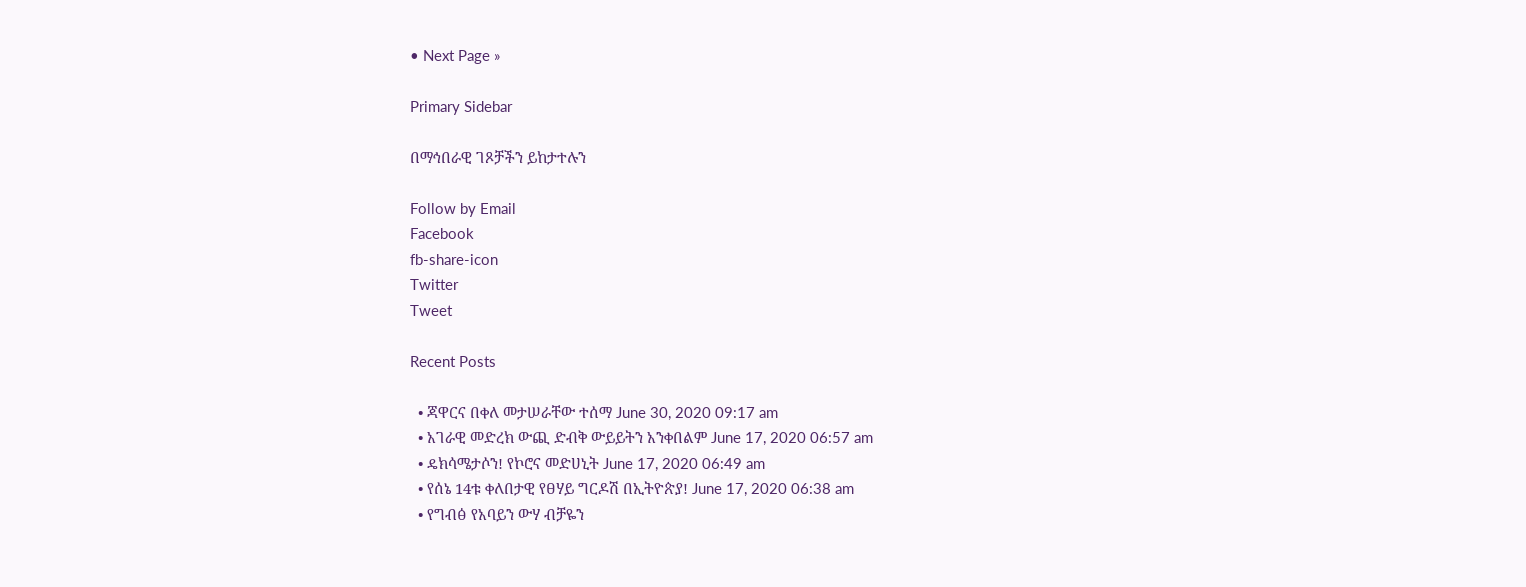• Next Page »

Primary Sidebar

በማኅበራዊ ገጾቻችን ይከታተሉን

Follow by Email
Facebook
fb-share-icon
Twitter
Tweet

Recent Posts

  • ጃዋርና በቀለ መታሠራቸው ተሰማ June 30, 2020 09:17 am
  • አገራዊ መድረክ ውጪ ድብቅ ውይይትን አንቀበልም June 17, 2020 06:57 am
  • ዴክሳሜታሶን! የኮሮና መድሀኒት June 17, 2020 06:49 am
  • የሰኔ 14ቱ ቀለበታዊ የፀሃይ ግርዶሽ በኢትዮጵያ! June 17, 2020 06:38 am
  • የግብፅ የአባይን ውሃ ብቻዬን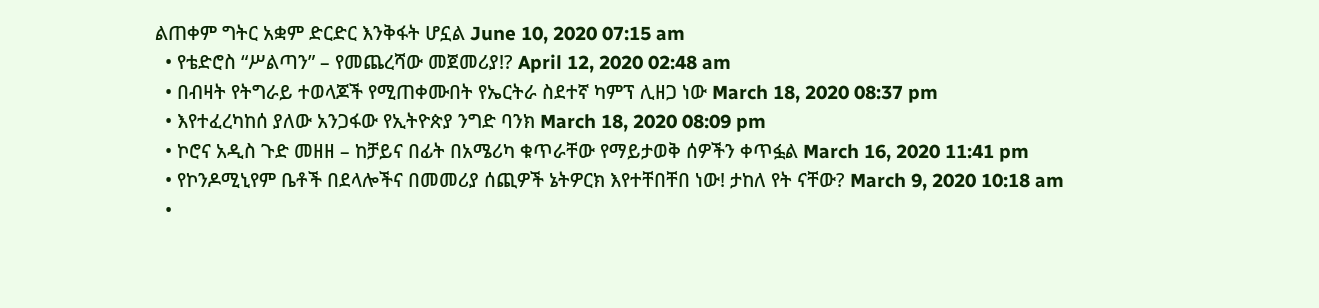ልጠቀም ግትር አቋም ድርድር እንቅፋት ሆኗል June 10, 2020 07:15 am
  • የቴድሮስ “ሥልጣን” – የመጨረሻው መጀመሪያ!? April 12, 2020 02:48 am
  • በብዛት የትግራይ ተወላጆች የሚጠቀሙበት የኤርትራ ስደተኛ ካምፕ ሊዘጋ ነው March 18, 2020 08:37 pm
  • እየተፈረካከሰ ያለው አንጋፋው የኢትዮጵያ ንግድ ባንክ March 18, 2020 08:09 pm
  • ኮሮና አዲስ ጉድ መዘዘ – ከቻይና በፊት በአሜሪካ ቁጥራቸው የማይታወቅ ሰዎችን ቀጥፏል March 16, 2020 11:41 pm
  • የኮንዶሚኒየም ቤቶች በደላሎችና በመመሪያ ሰጪዎች ኔትዎርክ እየተቸበቸበ ነው! ታከለ የት ናቸው? March 9, 2020 10:18 am
  •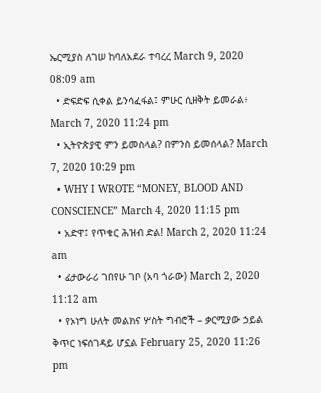ኤርሚያስ ለገሠ ከባለአደራ ተባረረ March 9, 2020 08:09 am
  • ድፍድፍ ሲቀል ይንሳፈፋል፤ ምሁር ሲዘቅት ይመራል፥ March 7, 2020 11:24 pm
  • ኢትዮጵያዊ ምን ይመስላል? በምንስ ይመሰላል? March 7, 2020 10:29 pm
  • WHY I WROTE “MONEY, BLOOD AND CONSCIENCE” March 4, 2020 11:15 pm
  • አድዋ፤ የጥቁር ሕዝብ ድል! March 2, 2020 11:24 am
  • ፊታውራሪ ገበየሁ ገቦ (አባ ጎራው) March 2, 2020 11:12 am
  • የኦነግ ሁለት መልክና ሦስት ግብሮች – ቃርሚያው ኃይል ቅጥር ነፍሰገዳይ ሆኗል February 25, 2020 11:26 pm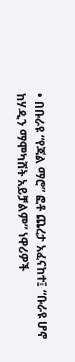• በቡራዩ “የጃል ማሮ” ፎቶ ጨረታ አፈናከተ፤ “ቡራዩ ሆኖ ከሃዲን ማሞካሸት አይቻልም” ነዋሪዎች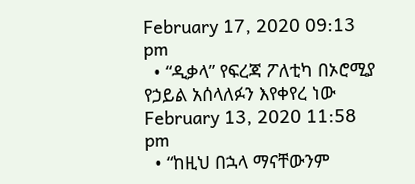February 17, 2020 09:13 pm
  • “ዲቃላ” የፍረጃ ፖለቲካ በኦሮሚያ የኃይል አሰላለፉን እየቀየረ ነው February 13, 2020 11:58 pm
  • “ከዚህ በኋላ ማናቸውንም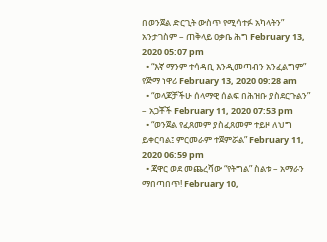በወንጀል ድርጊት ውስጥ የሚሳተፉ አካላትን” አንታገስም – ጠቅላይ ዐቃቤ ሕግ February 13, 2020 05:07 pm
  • “እኛ ማንም ተሳዳቢ እንዲመጣብን አንፈልግም” የጅማ ነዋሪ February 13, 2020 09:28 am
  • “ወላጆቻችሁ ሰላማዊ ሰልፍ በሕዝቡ ያስደርጉልን” – አጋቾች February 11, 2020 07:53 pm
  • “ወንጀል የፈጸመም ያስፈጸመም ተይዞ ለህግ ይቀርባል፤ ምርመራም ተጀምሯል” February 11, 2020 06:59 pm
  • ጃዋር ወደ መጨረሻው “የትግል” ስልቱ – አማራን ማበጣበጥ! February 10,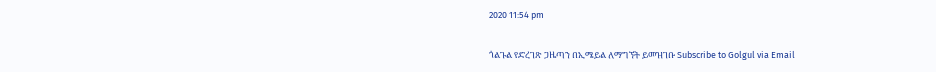2020 11:54 pm

ጎልጉል የድረገጽ ጋዜጣን በኢሜይል ለማግኘት ይመዝገቡ Subscribe to Golgul via Email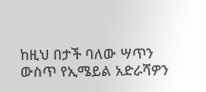ከዚህ በታች ባለው ሣጥን ውስጥ የኢሜይል አድራሻዎን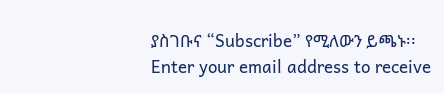ያስገቡና “Subscribe” የሚለውን ይጫኑ፡፡
Enter your email address to receive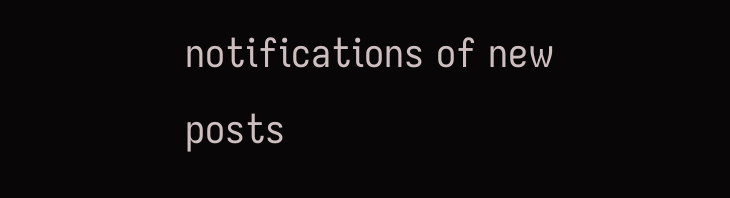notifications of new posts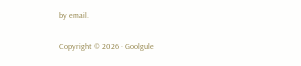by email.

Copyright © 2026 · Goolgule